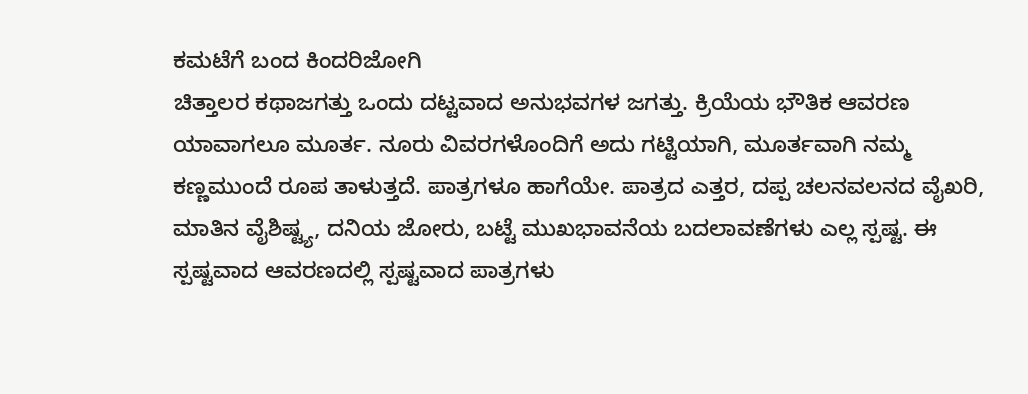ಕಮಟೆಗೆ ಬಂದ ಕಿಂದರಿಜೋಗಿ
ಚಿತ್ತಾಲರ ಕಥಾಜಗತ್ತು ಒಂದು ದಟ್ಟವಾದ ಅನುಭವಗಳ ಜಗತ್ತು. ಕ್ರಿಯೆಯ ಭೌತಿಕ ಆವರಣ ಯಾವಾಗಲೂ ಮೂರ್ತ. ನೂರು ವಿವರಗಳೊಂದಿಗೆ ಅದು ಗಟ್ಟಿಯಾಗಿ, ಮೂರ್ತವಾಗಿ ನಮ್ಮ ಕಣ್ಣಮುಂದೆ ರೂಪ ತಾಳುತ್ತದೆ. ಪಾತ್ರಗಳೂ ಹಾಗೆಯೇ. ಪಾತ್ರದ ಎತ್ತರ, ದಪ್ಪ ಚಲನವಲನದ ವೈಖರಿ, ಮಾತಿನ ವೈಶಿಷ್ಟ್ಯ, ದನಿಯ ಜೋರು, ಬಟ್ಟೆ ಮುಖಭಾವನೆಯ ಬದಲಾವಣೆಗಳು ಎಲ್ಲ ಸ್ಪಷ್ಟ. ಈ ಸ್ಪಷ್ಟವಾದ ಆವರಣದಲ್ಲಿ ಸ್ಪಷ್ಟವಾದ ಪಾತ್ರಗಳು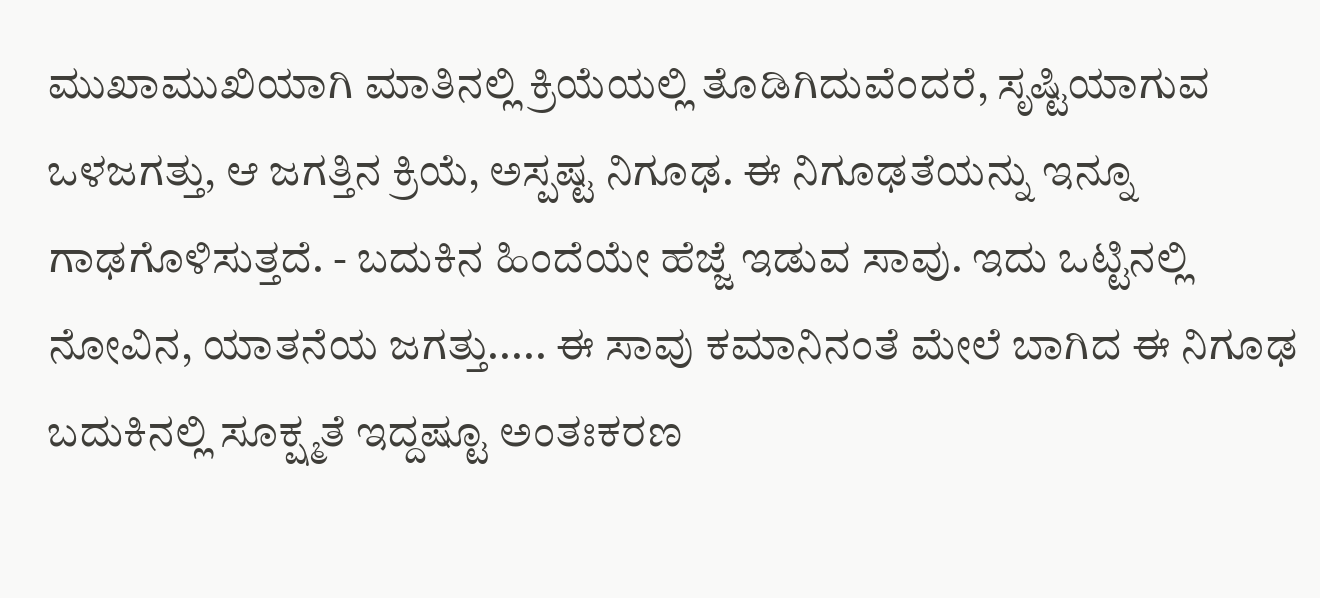ಮುಖಾಮುಖಿಯಾಗಿ ಮಾತಿನಲ್ಲಿ ಕ್ರಿಯೆಯಲ್ಲಿ ತೊಡಿಗಿದುವೆಂದರೆ, ಸೃಷ್ಟಿಯಾಗುವ ಒಳಜಗತ್ತು, ಆ ಜಗತ್ತಿನ ಕ್ರಿಯೆ, ಅಸ್ಪಷ್ಟ ನಿಗೂಢ. ಈ ನಿಗೂಢತೆಯನ್ನು ಇನ್ನೂ ಗಾಢಗೊಳಿಸುತ್ತದೆ. - ಬದುಕಿನ ಹಿಂದೆಯೇ ಹೆಜ್ಜೆ ಇಡುವ ಸಾವು. ಇದು ಒಟ್ಟಿನಲ್ಲಿ ನೋವಿನ, ಯಾತನೆಯ ಜಗತ್ತು..... ಈ ಸಾವು ಕಮಾನಿನಂತೆ ಮೇಲೆ ಬಾಗಿದ ಈ ನಿಗೂಢ ಬದುಕಿನಲ್ಲಿ ಸೂಕ್ಷ್ಮತೆ ಇದ್ದಷ್ಟೂ ಅಂತಃಕರಣ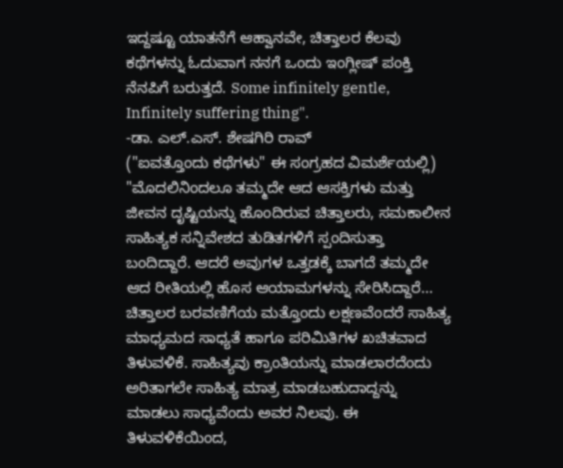ಇದ್ದಷ್ಟೂ ಯಾತನೆಗೆ ಆಹ್ವಾನವೇ, ಚಿತ್ತಾಲರ ಕೆಲವು ಕಥೆಗಳನ್ನು ಓದುವಾಗ ನನಗೆ ಒಂದು ಇಂಗ್ಲೀಷ್ ಪಂಕ್ತಿ ನೆನಪಿಗೆ ಬರುತ್ತದೆ. Some infinitely gentle, Infinitely suffering thing".
-ಡಾ. ಎಲ್.ಎಸ್. ಶೇಷಗಿರಿ ರಾವ್
("ಐವತ್ತೊಂದು ಕಥೆಗಳು" ಈ ಸಂಗ್ರಹದ ವಿಮರ್ಶೆಯಲ್ಲಿ)
"ಮೊದಲಿನಿಂದಲೂ ತಮ್ಮದೇ ಆದ ಆಸಕ್ತಿಗಳು ಮತ್ತು ಜೀವನ ದೃಷ್ಟಿಯನ್ನು ಹೊಂದಿರುವ ಚಿತ್ತಾಲರು, ಸಮಕಾಲೀನ ಸಾಹಿತ್ಯಕ ಸನ್ನಿವೇಶದ ತುಡಿತಗಳಿಗೆ ಸ್ಪಂದಿಸುತ್ತಾ ಬಂದಿದ್ದಾರೆ. ಆದರೆ ಅವುಗಳ ಒತ್ತಡಕ್ಕೆ ಬಾಗದೆ ತಮ್ಮದೇ ಆದ ರೀತಿಯಲ್ಲಿ ಹೊಸ ಆಯಾಮಗಳನ್ನು ಸೇರಿಸಿದ್ದಾರೆ... ಚಿತ್ತಾಲರ ಬರವಣಿಗೆಯ ಮತ್ತೊಂದು ಲಕ್ಷಣವೆಂದರೆ ಸಾಹಿತ್ಯ ಮಾಧ್ಯಮದ ಸಾಧ್ಯತೆ ಹಾಗೂ ಪರಿಮಿತಿಗಳ ಖಚಿತವಾದ ತಿಳುವಳಿಕೆ. ಸಾಹಿತ್ಯವು ಕ್ರಾಂತಿಯನ್ನು ಮಾಡಲಾರದೆಂದು ಅರಿತಾಗಲೇ ಸಾಹಿತ್ಯ ಮಾತ್ರ ಮಾಡಬಹುದಾದ್ದನ್ನು ಮಾಡಲು ಸಾಧ್ಯವೆಂದು ಅವರ ನಿಲವು. ಈ ತಿಳುವಳಿಕೆಯಿಂದ,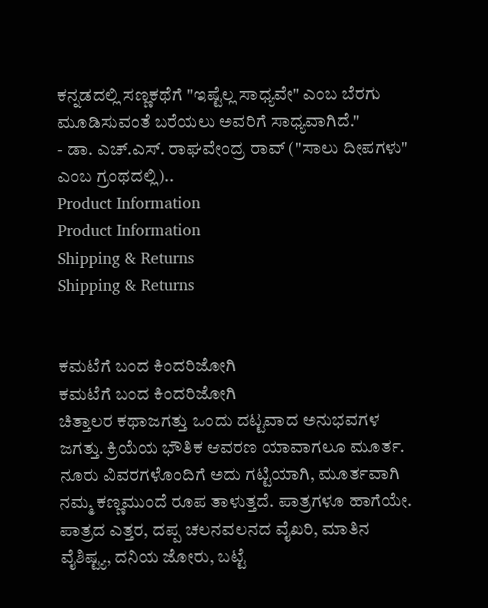ಕನ್ನಡದಲ್ಲಿ ಸಣ್ಣಕಥೆಗೆ "ಇಷ್ಟೆಲ್ಲ ಸಾಧ್ಯವೇ" ಎಂಬ ಬೆರಗು ಮೂಡಿಸುವಂತೆ ಬರೆಯಲು ಅವರಿಗೆ ಸಾಧ್ಯವಾಗಿದೆ."
- ಡಾ. ಎಚ್.ಎಸ್. ರಾಘವೇಂದ್ರ ರಾವ್ ("ಸಾಲು ದೀಪಗಳು" ಎಂಬ ಗ್ರಂಥದಲ್ಲಿ)..
Product Information
Product Information
Shipping & Returns
Shipping & Returns


ಕಮಟೆಗೆ ಬಂದ ಕಿಂದರಿಜೋಗಿ
ಕಮಟೆಗೆ ಬಂದ ಕಿಂದರಿಜೋಗಿ
ಚಿತ್ತಾಲರ ಕಥಾಜಗತ್ತು ಒಂದು ದಟ್ಟವಾದ ಅನುಭವಗಳ ಜಗತ್ತು. ಕ್ರಿಯೆಯ ಭೌತಿಕ ಆವರಣ ಯಾವಾಗಲೂ ಮೂರ್ತ. ನೂರು ವಿವರಗಳೊಂದಿಗೆ ಅದು ಗಟ್ಟಿಯಾಗಿ, ಮೂರ್ತವಾಗಿ ನಮ್ಮ ಕಣ್ಣಮುಂದೆ ರೂಪ ತಾಳುತ್ತದೆ. ಪಾತ್ರಗಳೂ ಹಾಗೆಯೇ. ಪಾತ್ರದ ಎತ್ತರ, ದಪ್ಪ ಚಲನವಲನದ ವೈಖರಿ, ಮಾತಿನ ವೈಶಿಷ್ಟ್ಯ, ದನಿಯ ಜೋರು, ಬಟ್ಟೆ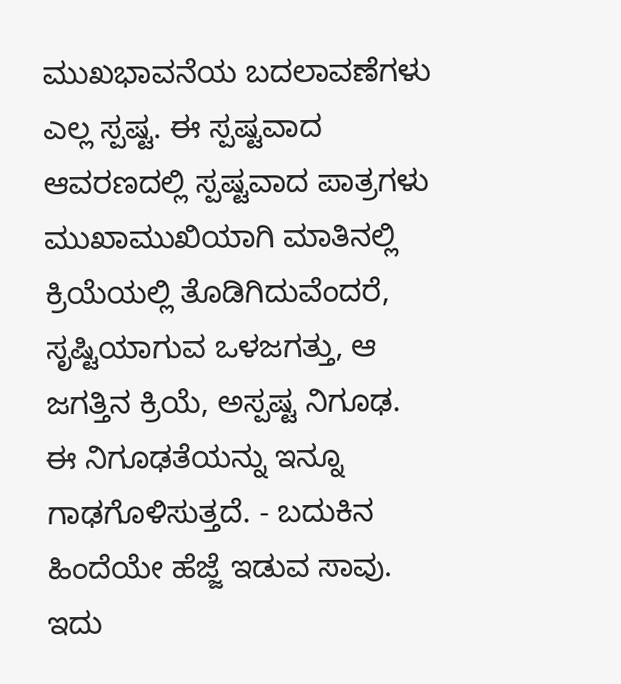ಮುಖಭಾವನೆಯ ಬದಲಾವಣೆಗಳು ಎಲ್ಲ ಸ್ಪಷ್ಟ. ಈ ಸ್ಪಷ್ಟವಾದ ಆವರಣದಲ್ಲಿ ಸ್ಪಷ್ಟವಾದ ಪಾತ್ರಗಳು ಮುಖಾಮುಖಿಯಾಗಿ ಮಾತಿನಲ್ಲಿ ಕ್ರಿಯೆಯಲ್ಲಿ ತೊಡಿಗಿದುವೆಂದರೆ, ಸೃಷ್ಟಿಯಾಗುವ ಒಳಜಗತ್ತು, ಆ ಜಗತ್ತಿನ ಕ್ರಿಯೆ, ಅಸ್ಪಷ್ಟ ನಿಗೂಢ. ಈ ನಿಗೂಢತೆಯನ್ನು ಇನ್ನೂ ಗಾಢಗೊಳಿಸುತ್ತದೆ. - ಬದುಕಿನ ಹಿಂದೆಯೇ ಹೆಜ್ಜೆ ಇಡುವ ಸಾವು. ಇದು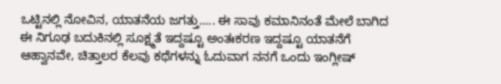ಒಟ್ಟಿನಲ್ಲಿ ನೋವಿನ, ಯಾತನೆಯ ಜಗತ್ತು..... ಈ ಸಾವು ಕಮಾನಿನಂತೆ ಮೇಲೆ ಬಾಗಿದ ಈ ನಿಗೂಢ ಬದುಕಿನಲ್ಲಿ ಸೂಕ್ಷ್ಮತೆ ಇದ್ದಷ್ಟೂ ಅಂತಃಕರಣ ಇದ್ದಷ್ಟೂ ಯಾತನೆಗೆ ಆಹ್ವಾನವೇ, ಚಿತ್ತಾಲರ ಕೆಲವು ಕಥೆಗಳನ್ನು ಓದುವಾಗ ನನಗೆ ಒಂದು ಇಂಗ್ಲೀಷ್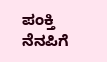ಪಂಕ್ತಿ ನೆನಪಿಗೆ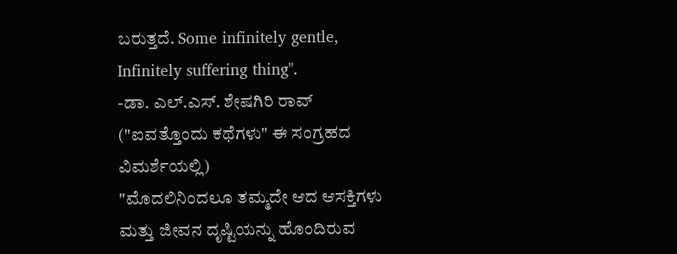ಬರುತ್ತದೆ. Some infinitely gentle, Infinitely suffering thing".
-ಡಾ. ಎಲ್.ಎಸ್. ಶೇಷಗಿರಿ ರಾವ್
("ಐವತ್ತೊಂದು ಕಥೆಗಳು" ಈ ಸಂಗ್ರಹದ ವಿಮರ್ಶೆಯಲ್ಲಿ)
"ಮೊದಲಿನಿಂದಲೂ ತಮ್ಮದೇ ಆದ ಆಸಕ್ತಿಗಳು ಮತ್ತು ಜೀವನ ದೃಷ್ಟಿಯನ್ನು ಹೊಂದಿರುವ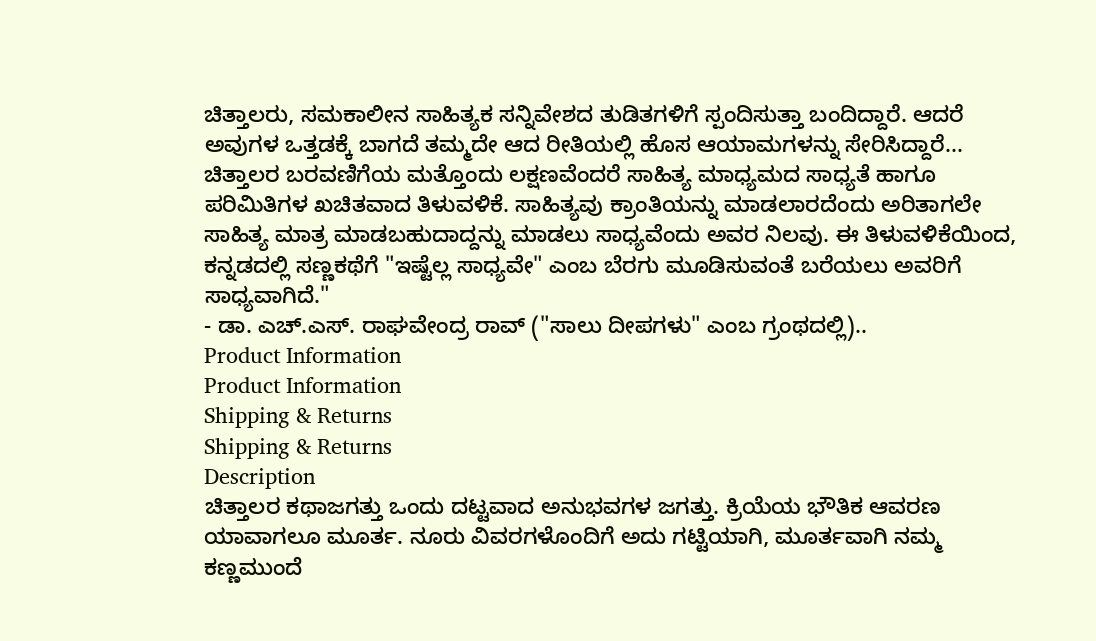ಚಿತ್ತಾಲರು, ಸಮಕಾಲೀನ ಸಾಹಿತ್ಯಕ ಸನ್ನಿವೇಶದ ತುಡಿತಗಳಿಗೆ ಸ್ಪಂದಿಸುತ್ತಾ ಬಂದಿದ್ದಾರೆ. ಆದರೆ ಅವುಗಳ ಒತ್ತಡಕ್ಕೆ ಬಾಗದೆ ತಮ್ಮದೇ ಆದ ರೀತಿಯಲ್ಲಿ ಹೊಸ ಆಯಾಮಗಳನ್ನು ಸೇರಿಸಿದ್ದಾರೆ... ಚಿತ್ತಾಲರ ಬರವಣಿಗೆಯ ಮತ್ತೊಂದು ಲಕ್ಷಣವೆಂದರೆ ಸಾಹಿತ್ಯ ಮಾಧ್ಯಮದ ಸಾಧ್ಯತೆ ಹಾಗೂ ಪರಿಮಿತಿಗಳ ಖಚಿತವಾದ ತಿಳುವಳಿಕೆ. ಸಾಹಿತ್ಯವು ಕ್ರಾಂತಿಯನ್ನು ಮಾಡಲಾರದೆಂದು ಅರಿತಾಗಲೇ ಸಾಹಿತ್ಯ ಮಾತ್ರ ಮಾಡಬಹುದಾದ್ದನ್ನು ಮಾಡಲು ಸಾಧ್ಯವೆಂದು ಅವರ ನಿಲವು. ಈ ತಿಳುವಳಿಕೆಯಿಂದ, ಕನ್ನಡದಲ್ಲಿ ಸಣ್ಣಕಥೆಗೆ "ಇಷ್ಟೆಲ್ಲ ಸಾಧ್ಯವೇ" ಎಂಬ ಬೆರಗು ಮೂಡಿಸುವಂತೆ ಬರೆಯಲು ಅವರಿಗೆ ಸಾಧ್ಯವಾಗಿದೆ."
- ಡಾ. ಎಚ್.ಎಸ್. ರಾಘವೇಂದ್ರ ರಾವ್ ("ಸಾಲು ದೀಪಗಳು" ಎಂಬ ಗ್ರಂಥದಲ್ಲಿ)..
Product Information
Product Information
Shipping & Returns
Shipping & Returns
Description
ಚಿತ್ತಾಲರ ಕಥಾಜಗತ್ತು ಒಂದು ದಟ್ಟವಾದ ಅನುಭವಗಳ ಜಗತ್ತು. ಕ್ರಿಯೆಯ ಭೌತಿಕ ಆವರಣ ಯಾವಾಗಲೂ ಮೂರ್ತ. ನೂರು ವಿವರಗಳೊಂದಿಗೆ ಅದು ಗಟ್ಟಿಯಾಗಿ, ಮೂರ್ತವಾಗಿ ನಮ್ಮ ಕಣ್ಣಮುಂದೆ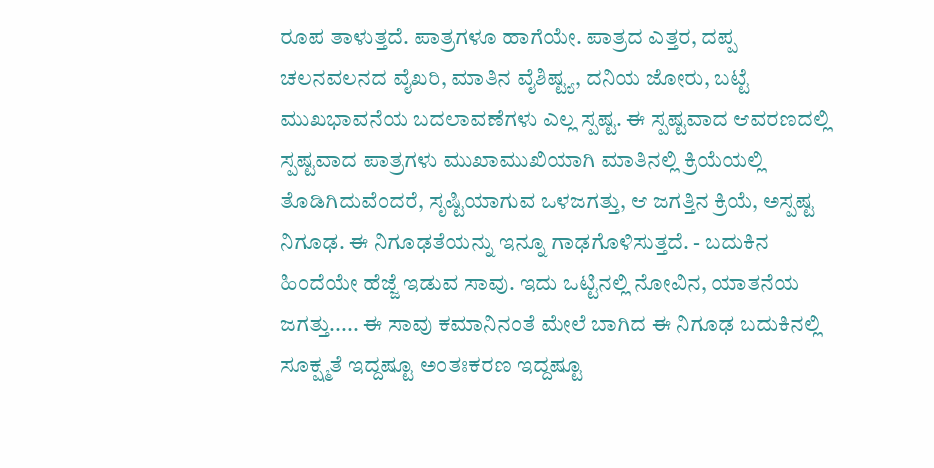ರೂಪ ತಾಳುತ್ತದೆ. ಪಾತ್ರಗಳೂ ಹಾಗೆಯೇ. ಪಾತ್ರದ ಎತ್ತರ, ದಪ್ಪ ಚಲನವಲನದ ವೈಖರಿ, ಮಾತಿನ ವೈಶಿಷ್ಟ್ಯ, ದನಿಯ ಜೋರು, ಬಟ್ಟೆ ಮುಖಭಾವನೆಯ ಬದಲಾವಣೆಗಳು ಎಲ್ಲ ಸ್ಪಷ್ಟ. ಈ ಸ್ಪಷ್ಟವಾದ ಆವರಣದಲ್ಲಿ ಸ್ಪಷ್ಟವಾದ ಪಾತ್ರಗಳು ಮುಖಾಮುಖಿಯಾಗಿ ಮಾತಿನಲ್ಲಿ ಕ್ರಿಯೆಯಲ್ಲಿ ತೊಡಿಗಿದುವೆಂದರೆ, ಸೃಷ್ಟಿಯಾಗುವ ಒಳಜಗತ್ತು, ಆ ಜಗತ್ತಿನ ಕ್ರಿಯೆ, ಅಸ್ಪಷ್ಟ ನಿಗೂಢ. ಈ ನಿಗೂಢತೆಯನ್ನು ಇನ್ನೂ ಗಾಢಗೊಳಿಸುತ್ತದೆ. - ಬದುಕಿನ ಹಿಂದೆಯೇ ಹೆಜ್ಜೆ ಇಡುವ ಸಾವು. ಇದು ಒಟ್ಟಿನಲ್ಲಿ ನೋವಿನ, ಯಾತನೆಯ ಜಗತ್ತು..... ಈ ಸಾವು ಕಮಾನಿನಂತೆ ಮೇಲೆ ಬಾಗಿದ ಈ ನಿಗೂಢ ಬದುಕಿನಲ್ಲಿ ಸೂಕ್ಷ್ಮತೆ ಇದ್ದಷ್ಟೂ ಅಂತಃಕರಣ ಇದ್ದಷ್ಟೂ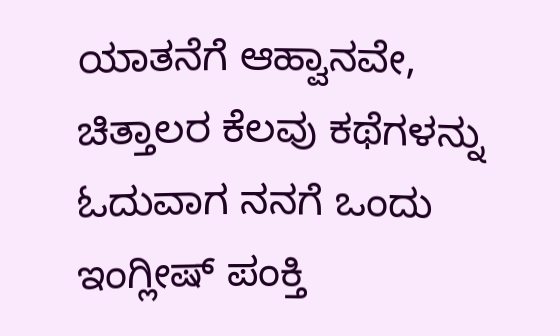ಯಾತನೆಗೆ ಆಹ್ವಾನವೇ, ಚಿತ್ತಾಲರ ಕೆಲವು ಕಥೆಗಳನ್ನು ಓದುವಾಗ ನನಗೆ ಒಂದು ಇಂಗ್ಲೀಷ್ ಪಂಕ್ತಿ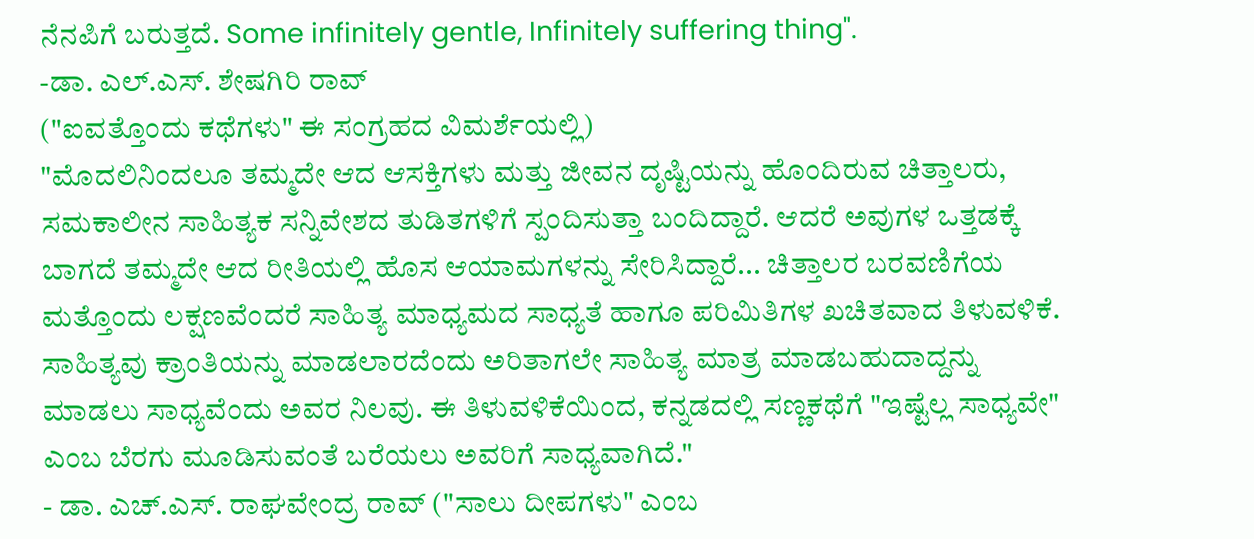ನೆನಪಿಗೆ ಬರುತ್ತದೆ. Some infinitely gentle, Infinitely suffering thing".
-ಡಾ. ಎಲ್.ಎಸ್. ಶೇಷಗಿರಿ ರಾವ್
("ಐವತ್ತೊಂದು ಕಥೆಗಳು" ಈ ಸಂಗ್ರಹದ ವಿಮರ್ಶೆಯಲ್ಲಿ)
"ಮೊದಲಿನಿಂದಲೂ ತಮ್ಮದೇ ಆದ ಆಸಕ್ತಿಗಳು ಮತ್ತು ಜೀವನ ದೃಷ್ಟಿಯನ್ನು ಹೊಂದಿರುವ ಚಿತ್ತಾಲರು, ಸಮಕಾಲೀನ ಸಾಹಿತ್ಯಕ ಸನ್ನಿವೇಶದ ತುಡಿತಗಳಿಗೆ ಸ್ಪಂದಿಸುತ್ತಾ ಬಂದಿದ್ದಾರೆ. ಆದರೆ ಅವುಗಳ ಒತ್ತಡಕ್ಕೆ ಬಾಗದೆ ತಮ್ಮದೇ ಆದ ರೀತಿಯಲ್ಲಿ ಹೊಸ ಆಯಾಮಗಳನ್ನು ಸೇರಿಸಿದ್ದಾರೆ... ಚಿತ್ತಾಲರ ಬರವಣಿಗೆಯ ಮತ್ತೊಂದು ಲಕ್ಷಣವೆಂದರೆ ಸಾಹಿತ್ಯ ಮಾಧ್ಯಮದ ಸಾಧ್ಯತೆ ಹಾಗೂ ಪರಿಮಿತಿಗಳ ಖಚಿತವಾದ ತಿಳುವಳಿಕೆ. ಸಾಹಿತ್ಯವು ಕ್ರಾಂತಿಯನ್ನು ಮಾಡಲಾರದೆಂದು ಅರಿತಾಗಲೇ ಸಾಹಿತ್ಯ ಮಾತ್ರ ಮಾಡಬಹುದಾದ್ದನ್ನು ಮಾಡಲು ಸಾಧ್ಯವೆಂದು ಅವರ ನಿಲವು. ಈ ತಿಳುವಳಿಕೆಯಿಂದ, ಕನ್ನಡದಲ್ಲಿ ಸಣ್ಣಕಥೆಗೆ "ಇಷ್ಟೆಲ್ಲ ಸಾಧ್ಯವೇ" ಎಂಬ ಬೆರಗು ಮೂಡಿಸುವಂತೆ ಬರೆಯಲು ಅವರಿಗೆ ಸಾಧ್ಯವಾಗಿದೆ."
- ಡಾ. ಎಚ್.ಎಸ್. ರಾಘವೇಂದ್ರ ರಾವ್ ("ಸಾಲು ದೀಪಗಳು" ಎಂಬ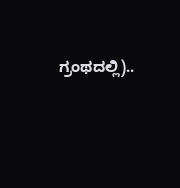ಗ್ರಂಥದಲ್ಲಿ)..